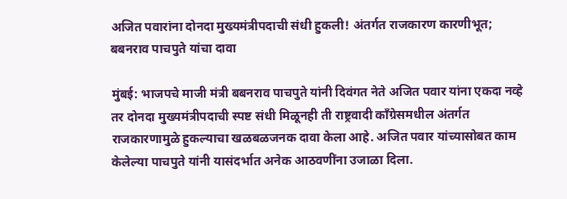अजित पवारांना दोनदा मुख्यमंत्रीपदाची संधी हुकली! अंतर्गत राजकारण कारणीभूत;  बबनराव पाचपुते यांचा दावा

मुंबई: भाजपचे माजी मंत्री बबनराव पाचपुते यांनी दिवंगत नेते अजित पवार यांना एकदा नव्हे तर दोनदा मुख्यमंत्रीपदाची स्पष्ट संधी मिळूनही ती राष्ट्रवादी काँग्रेसमधील अंतर्गत राजकारणामुळे हुकल्याचा खळबळजनक दावा केला आहे. अजित पवार यांच्यासोबत काम केलेल्या पाचपुते यांनी यासंदर्भात अनेक आठवणींना उजाळा दिला.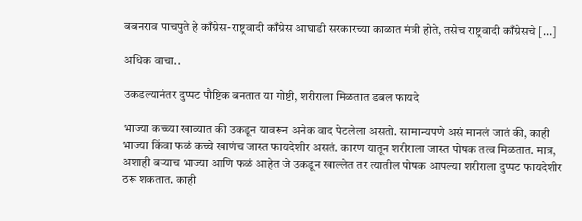बबनराव पाचपुते हे काँग्रेस-राष्ट्रवादी काँग्रेस आघाडी सरकारच्या काळात मंत्री होते, तसेच राष्ट्रवादी काँग्रेसचे […]

अधिक वाचा..

उकडल्यानंतर दुप्पट पौष्टिक बनतात या गोष्टी, शरीराला मिळतात डबल फायदे

भाज्या कच्च्या खाव्यात की उकडून यावरून अनेक वाद पेटलेला असतो. सामान्यपणे असं मानलं जातं की, काही भाज्या किंवा फळं कच्चे खाणंच जास्त फायदेशीर असतं. कारण यातून शरीराला जास्त पोषक तत्व मिळतात. मात्र, अशाही बऱ्याच भाज्या आणि फळं आहेत जे उकडून खाल्लेत तर त्यातील पोषक आपल्या शरीराला दुप्पट फायदेशीर ठरू शकतात. काही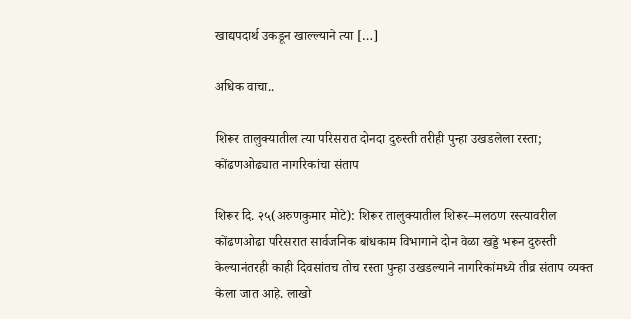खाद्यपदार्थ उकडून खाल्ल्याने त्या […]

अधिक वाचा..

शिरूर तालुक्यातील त्या परिसरात दोनदा दुरुस्ती तरीही पुन्हा उखडलेला रस्ता; कोंढणओढ्यात नागरिकांचा संताप

शिरूर दि. २५(अरुणकुमार मोटे): शिरूर तालुक्यातील शिरूर–मलठण रस्त्यावरील कोंढणओढा परिसरात सार्वजनिक बांधकाम विभागाने दोन वेळा खड्डे भरून दुरुस्ती केल्यानंतरही काही दिवसांतच तोच रस्ता पुन्हा उखडल्याने नागरिकांमध्ये तीव्र संताप व्यक्त केला जात आहे. लाखो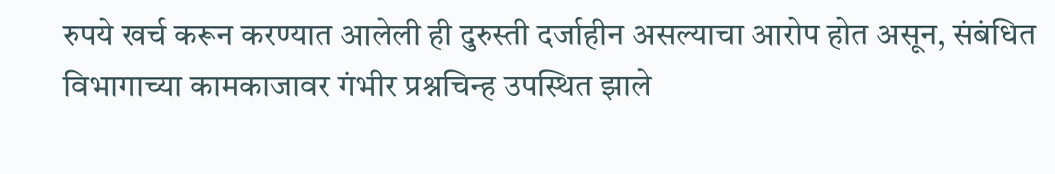रुपये खर्च करून करण्यात आलेली ही दुरुस्ती दर्जाहीन असल्याचा आरोप होत असून, संबंधित विभागाच्या कामकाजावर गंभीर प्रश्नचिन्ह उपस्थित झाले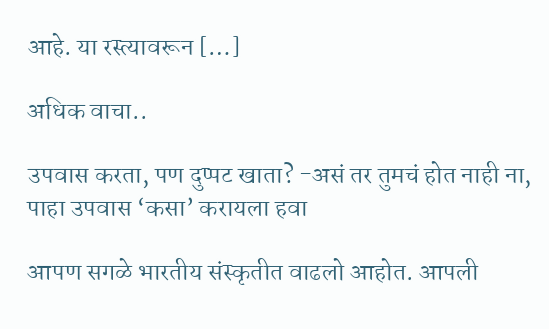आहे. या रस्त्यावरून […]

अधिक वाचा..

उपवास करता, पण दुप्पट खाता? -असं तर तुमचं होत नाही ना, पाहा उपवास ‘कसा’ करायला हवा

आपण सगळे भारतीय संस्कृतीत वाढलो आहोत. आपली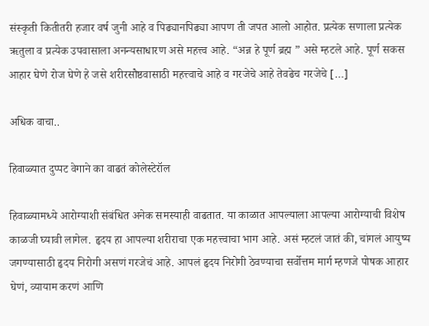संस्कृती कितीतरी हजार वर्ष जुनी आहे व पिढ्यानपिढ्या आपण ती जपत आलो आहोत. प्रत्येक सणाला प्रत्येक ऋतुला व प्रत्येक उपवासाला अनन्यसाधारण असे महत्त्व आहे. “अन्न हे पूर्ण ब्रह्म ” असे म्हटले आहे. पूर्ण सकस आहार घेणे रोज घेणे हे जसे शरीरसौष्ठवासाठी महत्त्वाचे आहे व गरजेचे आहे तेवढेच गरजेचे […]

अधिक वाचा..

हिवाळ्यात दुप्पट वेगाने का वाढतं कोलेस्टेरॉल

हिवाळ्यामध्ये आरोग्याशी संबंधित अनेक समस्याही वाढतात. या काळात आपल्याला आपल्या आरोग्याची विशेष काळजी घ्यावी लागेल. हृदय हा आपल्या शरीराचा एक महत्त्वाचा भाग आहे. असं म्हटलं जातं की, चांगलं आयुष्य जगण्यासाठी हृदय निरोगी असणं गरजेचं आहे. आपलं हृदय निरोगी ठेवण्याचा सर्वोत्तम मार्ग म्हणजे पोषक आहार घेणं, व्यायाम करणं आणि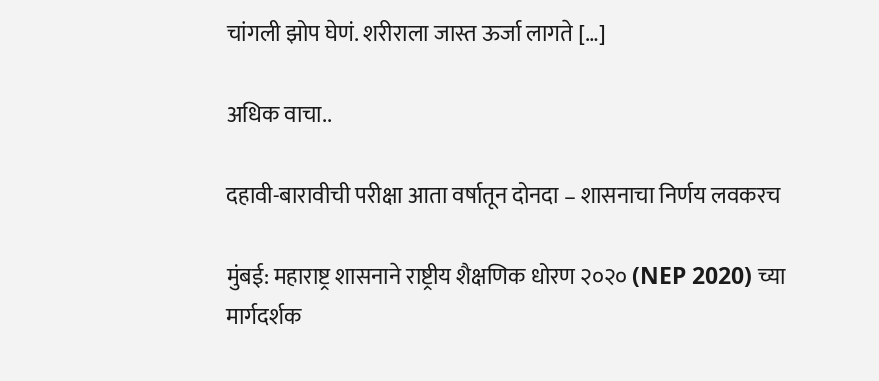चांगली झोप घेणं. शरीराला जास्त ऊर्जा लागते […]

अधिक वाचा..

दहावी-बारावीची परीक्षा आता वर्षातून दोनदा – शासनाचा निर्णय लवकरच

मुंबई: महाराष्ट्र शासनाने राष्ट्रीय शैक्षणिक धोरण २०२० (NEP 2020) च्या मार्गदर्शक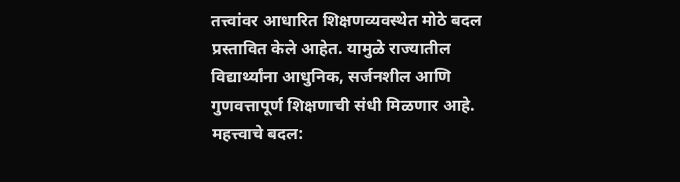तत्त्वांवर आधारित शिक्षणव्यवस्थेत मोठे बदल प्रस्तावित केले आहेत. यामुळे राज्यातील विद्यार्थ्यांना आधुनिक, सर्जनशील आणि गुणवत्तापूर्ण शिक्षणाची संधी मिळणार आहे. महत्त्वाचे बदल: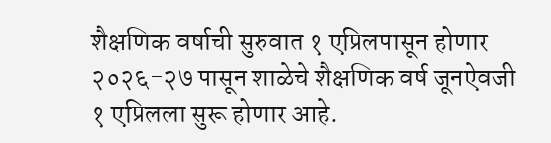शैक्षणिक वर्षाची सुरुवात १ एप्रिलपासून होणार २०२६-२७ पासून शाळेचे शैक्षणिक वर्ष जूनऐवजी १ एप्रिलला सुरू होणार आहे.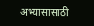अभ्यासासाठी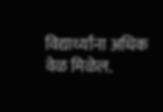विद्यार्थ्यांना अधिक वेळ मिळेल.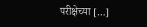परीक्षेच्या […]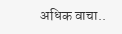अधिक वाचा..